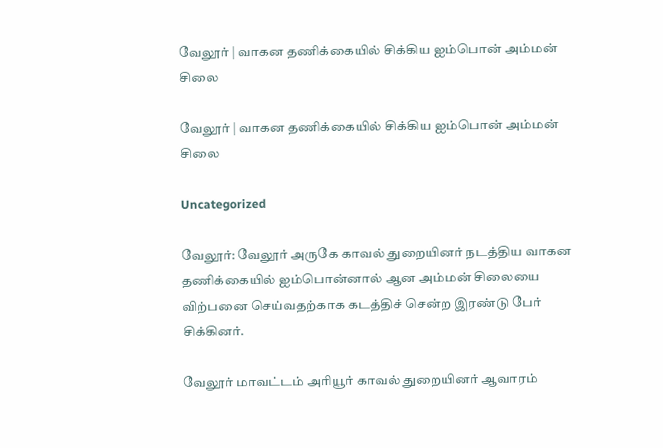வேலூர் | வாகன தணிக்கையில் சிக்கிய ஐம்பொன் அம்மன் சிலை

வேலூர் | வாகன தணிக்கையில் சிக்கிய ஐம்பொன் அம்மன் சிலை

Uncategorized

வேலூர்: வேலூர் அருகே காவல் துறையினர் நடத்திய வாகன தணிக்கையில் ஐம்பொன்னால் ஆன அம்மன் சிலையை விற்பனை செய்வதற்காக கடத்திச் சென்ற இரண்டு பேர் சிக்கினர்.

வேலூர் மாவட்டம் அரியூர் காவல் துறையினர் ஆவாரம்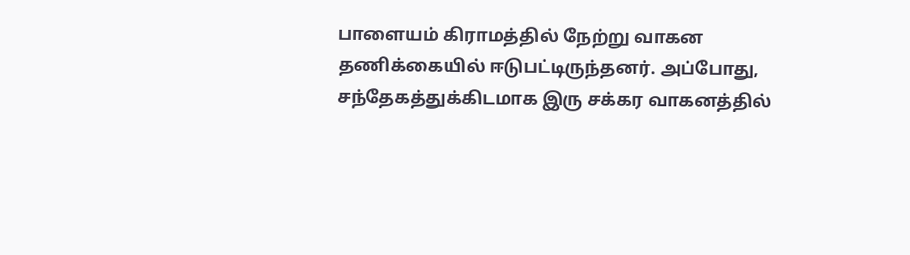பாளையம் கிராமத்தில் நேற்று வாகன தணிக்கையில் ஈடுபட்டிருந்தனர். அப்போது, சந்தேகத்துக்கிடமாக இரு சக்கர வாகனத்தில்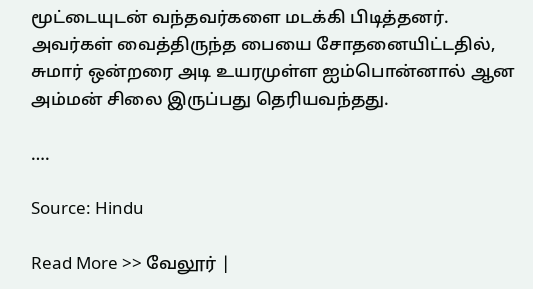மூட்டையுடன் வந்தவர்களை மடக்கி பிடித்தனர். அவர்கள் வைத்திருந்த பையை சோதனையிட்டதில், சுமார் ஒன்றரை அடி உயரமுள்ள ஐம்பொன்னால் ஆன அம்மன் சிலை இருப்பது தெரியவந்தது.

….

Source: Hindu

Read More >> வேலூர் |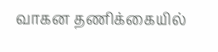வாகன தணிக்கையில்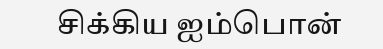சிக்கிய ஐம்பொன்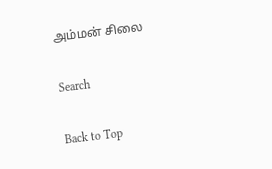அம்மன் சிலை

Search

Back to Top